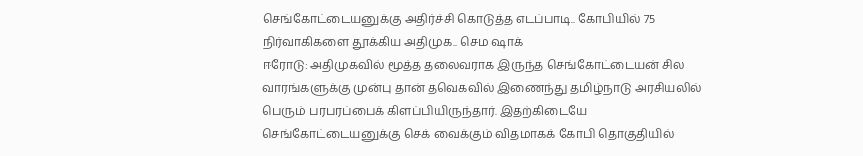செங்கோட்டையனுக்கு அதிர்ச்சி கொடுத்த எடப்பாடி.. கோபியில் 75 நிர்வாகிகளை தூக்கிய அதிமுக.. செம ஷாக்
ஈரோடு: அதிமுகவில் மூத்த தலைவராக இருந்த செங்கோட்டையன் சில வாரங்களுக்கு முன்பு தான் தவெகவில் இணைந்து தமிழ்நாடு அரசியலில் பெரும் பரபரப்பைக் கிளப்பியிருந்தார். இதற்கிடையே செங்கோட்டையனுக்கு செக் வைக்கும் விதமாகக் கோபி தொகுதியில்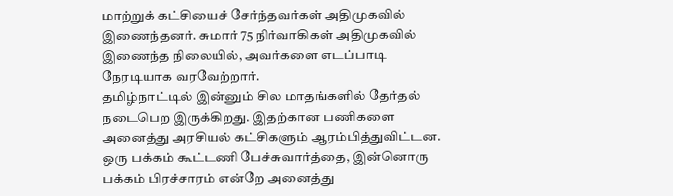மாற்றுக் கட்சியைச் சேர்ந்தவர்கள் அதிமுகவில் இணைந்தனர். சுமார் 75 நிர்வாகிகள் அதிமுகவில் இணைந்த நிலையில், அவர்களை எடப்பாடி நேரடியாக வரவேற்றார்.
தமிழ்நாட்டில் இன்னும் சில மாதங்களில் தேர்தல் நடைபெற இருக்கிறது. இதற்கான பணிகளை அனைத்து அரசியல் கட்சிகளும் ஆரம்பித்துவிட்டன. ஒரு பக்கம் கூட்டணி பேச்சுவார்த்தை, இன்னொரு பக்கம் பிரச்சாரம் என்றே அனைத்து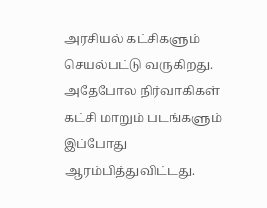அரசியல் கட்சிகளும் செயல்பட்டு வருகிறது. அதேபோல நிர்வாகிகள் கட்சி மாறும் படங்களும் இப்போது ஆரம்பித்துவிட்டது.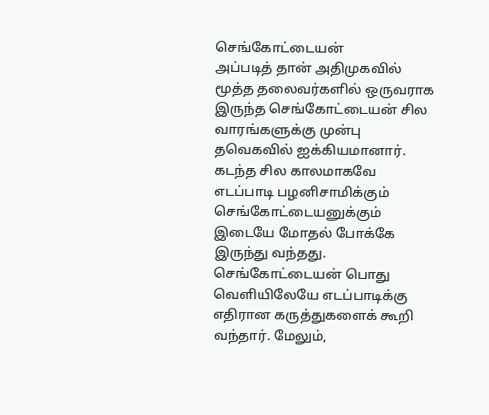செங்கோட்டையன்
அப்படித் தான் அதிமுகவில் மூத்த தலைவர்களில் ஒருவராக இருந்த செங்கோட்டையன் சில வாரங்களுக்கு முன்பு தவெகவில் ஐக்கியமானார். கடந்த சில காலமாகவே எடப்பாடி பழனிசாமிக்கும் செங்கோட்டையனுக்கும் இடையே மோதல் போக்கே இருந்து வந்தது. செங்கோட்டையன் பொது வெளியிலேயே எடப்பாடிக்கு எதிரான கருத்துகளைக் கூறி வந்தார். மேலும்,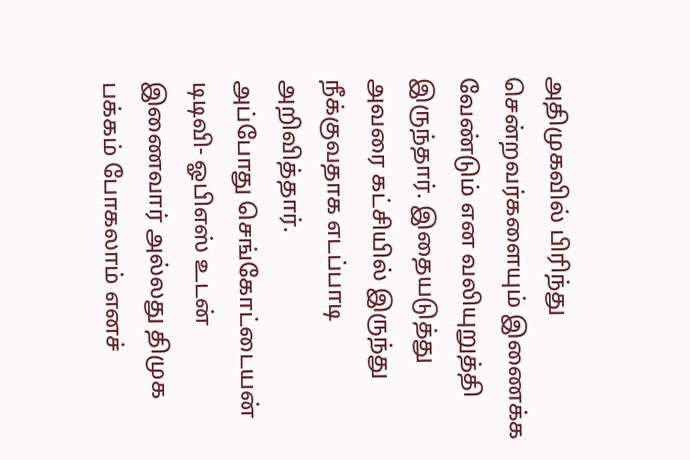அதிமுகவில் பிரிந்து சென்றவர்களையும் இணைக்க வேண்டும் என வலியுறுத்தி இருந்தார். இதையடுத்து அவரை கட்சியில் இருந்து நீக்குவதாக எடப்பாடி அறிவித்தார்.
அப்போது செங்கோட்டையன் டிடிவி- ஓபிஎஸ் உடன் இணைவார் அல்லது திமுக பக்கம் போகலாம் எனச்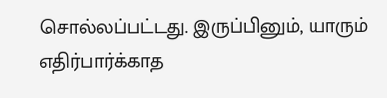சொல்லப்பட்டது. இருப்பினும், யாரும் எதிர்பார்க்காத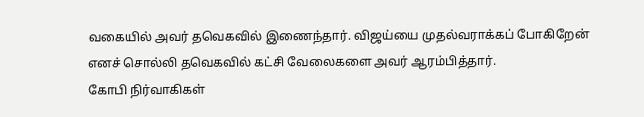வகையில் அவர் தவெகவில் இணைந்தார். விஜய்யை முதல்வராக்கப் போகிறேன் எனச் சொல்லி தவெகவில் கட்சி வேலைகளை அவர் ஆரம்பித்தார்.
கோபி நிர்வாகிகள்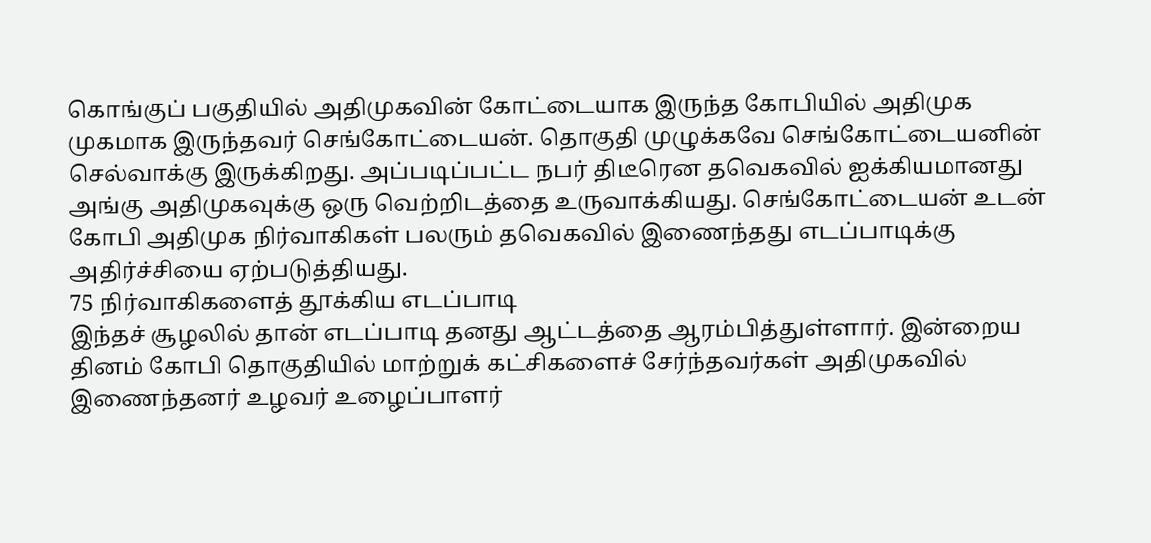கொங்குப் பகுதியில் அதிமுகவின் கோட்டையாக இருந்த கோபியில் அதிமுக முகமாக இருந்தவர் செங்கோட்டையன். தொகுதி முழுக்கவே செங்கோட்டையனின் செல்வாக்கு இருக்கிறது. அப்படிப்பட்ட நபர் திடீரென தவெகவில் ஐக்கியமானது அங்கு அதிமுகவுக்கு ஒரு வெற்றிடத்தை உருவாக்கியது. செங்கோட்டையன் உடன் கோபி அதிமுக நிர்வாகிகள் பலரும் தவெகவில் இணைந்தது எடப்பாடிக்கு அதிர்ச்சியை ஏற்படுத்தியது.
75 நிர்வாகிகளைத் தூக்கிய எடப்பாடி
இந்தச் சூழலில் தான் எடப்பாடி தனது ஆட்டத்தை ஆரம்பித்துள்ளார். இன்றைய தினம் கோபி தொகுதியில் மாற்றுக் கட்சிகளைச் சேர்ந்தவர்கள் அதிமுகவில் இணைந்தனர் உழவர் உழைப்பாளர்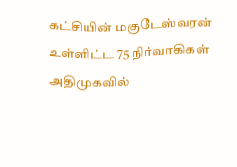கட்சியின் மகுடேஸ்வரன் உள்ளிட்ட 75 நிர்வாகிகள் அதிமுகவில்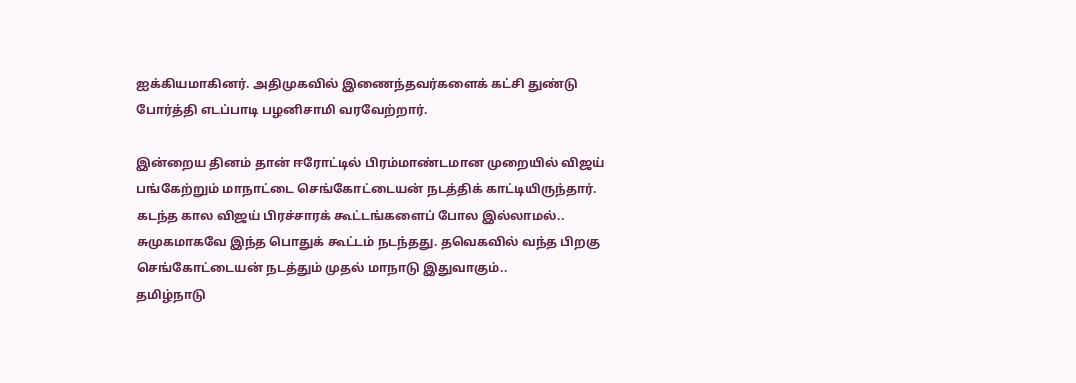ஐக்கியமாகினர். அதிமுகவில் இணைந்தவர்களைக் கட்சி துண்டு போர்த்தி எடப்பாடி பழனிசாமி வரவேற்றார்.

இன்றைய தினம் தான் ஈரோட்டில் பிரம்மாண்டமான முறையில் விஜய் பங்கேற்றும் மாநாட்டை செங்கோட்டையன் நடத்திக் காட்டியிருந்தார். கடந்த கால விஜய் பிரச்சாரக் கூட்டங்களைப் போல இல்லாமல்.. சுமுகமாகவே இந்த பொதுக் கூட்டம் நடந்தது. தவெகவில் வந்த பிறகு செங்கோட்டையன் நடத்தும் முதல் மாநாடு இதுவாகும்..
தமிழ்நாடு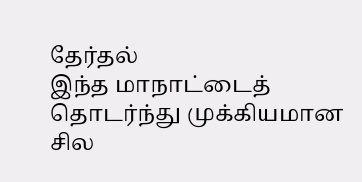தேர்தல்
இந்த மாநாட்டைத் தொடர்ந்து முக்கியமான சில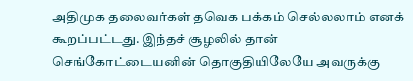அதிமுக தலைவர்கள் தவெக பக்கம் செல்லலாம் எனக் கூறப்பட்டது. இந்தச் சூழலில் தான் செங்கோட்டையனின் தொகுதியிலேயே அவருக்கு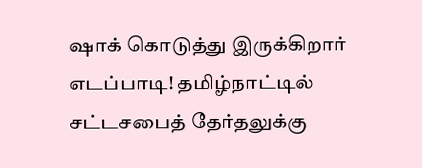ஷாக் கொடுத்து இருக்கிறார் எடப்பாடி! தமிழ்நாட்டில் சட்டசபைத் தேர்தலுக்கு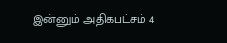இன்னும் அதிகபட்சம் 4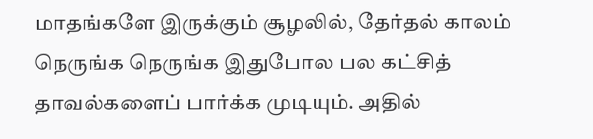மாதங்களே இருக்கும் சூழலில், தேர்தல் காலம் நெருங்க நெருங்க இதுபோல பல கட்சித் தாவல்களைப் பார்க்க முடியும். அதில்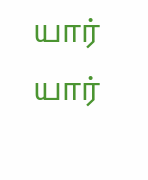யார் யார்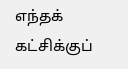எந்தக் கட்சிக்குப்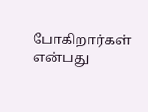போகிறார்கள் என்பது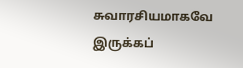சுவாரசியமாகவே இருக்கப்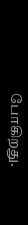போகிறது.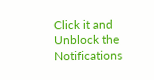Click it and Unblock the Notifications